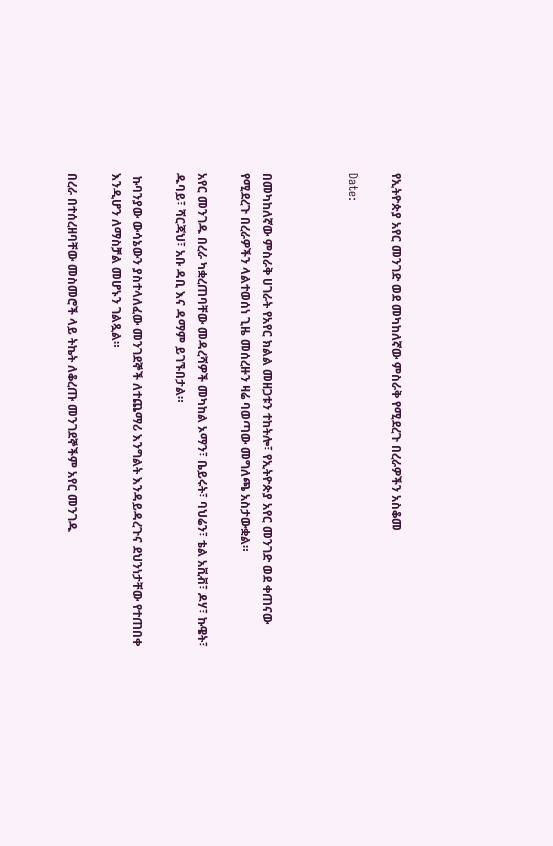የኢትዮጵያ አየር መንገድ ወደ መካከለኛው ምስራቅ የሚደረጉ በረራዎችን አስቆመ

Date:



በመካከለኛው ምስራቅ ሀገራት የአየር ክልል መዘጋቱን ተከትሎ፣ የኢትዮጵያ አየር መንገድ ወደ ቀጠናው የሚደረጉ በረራዎችን ላልተወሰነ ጊዜ መሰረዙን ዛሬ ባወጣው መግለጫ አስታውቋል።

አየር መንገዱ በረራ ካቋረጠባቸው መዳረሻዎች መካከል ኦማን፣ ቤይሩት፣ ባህሬን፣ ቴል አቪቭ፣ ዶሃ፣ ኩዌት፣ ዱባይ፣ ሻርጃህ፣ አቡ ዳቢ እና ዳማም ይገኙበታል።

 ኩባንያው ውሳኔውን ያስተላለፈው መንገደኞች ለተጨማሪ እንግልት እንዳይዳረጉና ደህንነታቸው የተጠበቀ እንዲሆን ለማስቻል መሆኑን ገልጿል።

በረራ በተሰረዘባቸው መስመሮች ላይ ትኬት ለቆረጡ መንገደኞችም አየር መንገዱ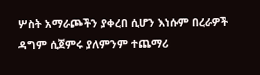ሦስት አማራጮችን ያቀረበ ሲሆን እነሱም በረራዎች ዳግም ሲጀምሩ ያለምንም ተጨማሪ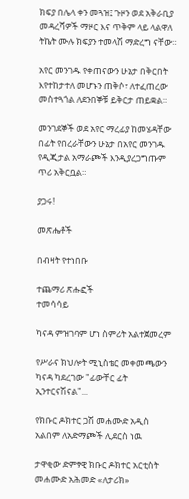ክፍያ በሌላ ቀን መጓዝ፤ ጉዞን ወደ አቅራቢያ መዳረሻዎች ማዞር እና ጥቅም ላይ ላልዋለ ትኬት ሙሉ ክፍያን ተመላሽ ማድረግ ናቸው።

አየር መንገዱ የቀጠናውን ሁኔታ በቅርበት እየተከታተለ መሆኑን ጠቅሶ፣ ለተፈጠረው መስተጓጎል ለደንበኞቹ ይቅርታ ጠይቋል።

መንገደኞች ወደ አየር ማረፊያ ከመሄዳቸው በፊት የበረራቸውን ሁኔታ በአየር መንገዱ የዲጂታል አማራጮች እንዲያረጋግጡም ጥሪ አቅርቧል።

ያጋሩ!

መጽሔቶች

በብዛት የተነበቡ

ተጨማሪ ጽሑፎች
ተመሳሳይ

ካናዳ ምዝገባም ሆነ ስምሪት አልተጀመረም

የሥራና ክህሎት ሚኒስቴር መቀመጫውን ካናዳ ካደረገው "ፊውቸር ፊት ኢንተርናሽናል"...

የክቡር ዶክተር ጋሽ መሐሙድ አዲስ አልበም ለአድማጮች ሊደርስ ነዉ

ታዋቂው ድምፃዊ ክቡር ዶክተር አርቲስት መሐሙድ አሕመድ «ለታሪክ»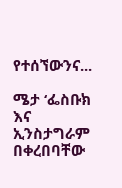የተሰኘውንና...

ሜታ ‘ፌስቡክ እና ኢንስታግራም በቀረበባቸው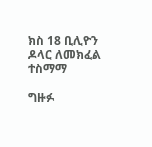ክስ 18 ቢሊዮን ዶላር ለመክፈል ተስማማ

ግዙፉ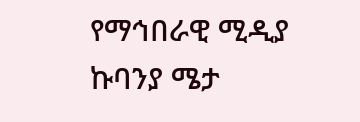የማኅበራዊ ሚዲያ ኩባንያ ሜታ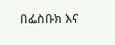በፌስቡክ እና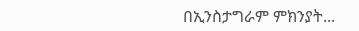በኢንስታግራም ምክንያት...